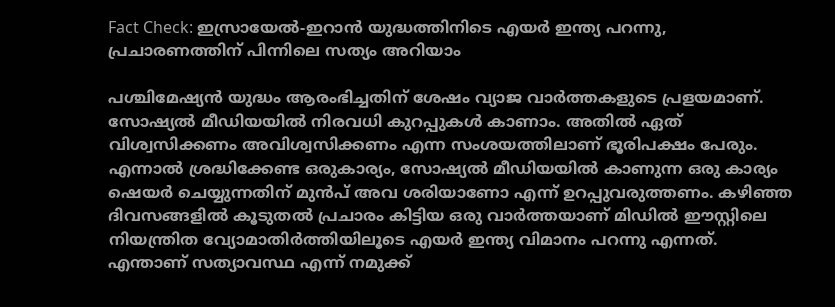Fact Check: ഇസ്രായേൽ-ഇറാൻ യുദ്ധത്തിനിടെ എയർ ഇന്ത്യ പറന്നു, പ്രചാരണത്തിന് പിന്നിലെ സത്യം അറിയാം

പശ്ചിമേഷ്യൻ യുദ്ധം ആരംഭിച്ചതിന് ശേഷം വ്യാജ വാർത്തകളുടെ പ്രളയമാണ്. സോഷ്യൽ മീഡിയയിൽ നിരവധി കുറപ്പുകൾ കാണാം. അതിൽ ഏത് വിശ്വസിക്കണം അവിശ്വസിക്കണം എന്ന സംശയത്തിലാണ് ഭൂരിപക്ഷം പേരും. എന്നാൽ ശ്രദ്ധിക്കേണ്ട ഒരുകാര്യം, സോഷ്യൽ മീഡിയയിൽ കാണുന്ന ഒരു കാര്യം ഷെയർ ചെയ്യുന്നതിന് മുൻപ് അവ ശരിയാണോ എന്ന് ഉറപ്പുവരുത്തണം. കഴിഞ്ഞ ദിവസങ്ങളിൽ കൂടുതൽ പ്രചാരം കിട്ടിയ ഒരു വാർത്തയാണ് മിഡിൽ ഈസ്റ്റിലെ നിയന്ത്രിത വ്യോമാതിർത്തിയിലൂടെ എയർ ഇന്ത്യ വിമാനം പറന്നു എന്നത്. എന്താണ് സത്യാവസ്ഥ എന്ന് നമുക്ക്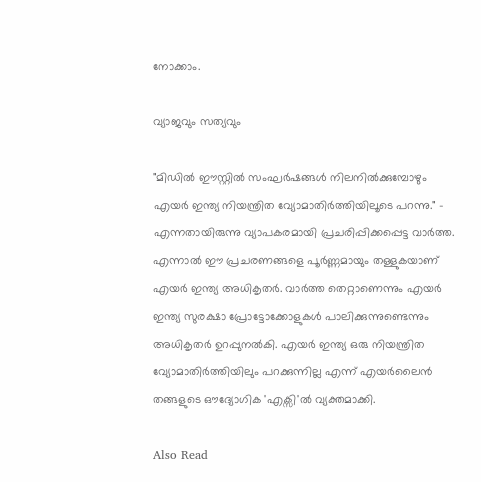നോക്കാം.

വ്യാജവും സത്യവും

"മിഡിൽ ഈസ്റ്റിൽ സംഘർഷങ്ങൾ നിലനിൽക്കുമ്പോഴും എയർ ഇന്ത്യ നിയന്ത്രിത വ്യോമാതിർത്തിയിലൂടെ പറന്നു." - എന്നതായിരുന്നു വ്യാപകരമായി പ്രചരിപ്പിക്കപ്പെട്ട വാർത്ത. എന്നാൽ ഈ പ്രചരണങ്ങളെ പൂർണ്ണമായും തള്ളുകയാണ് എയർ ഇന്ത്യ അധികൃതർ. വാർത്ത തെറ്റാണെന്നും എയർ ഇന്ത്യ സുരക്ഷാ പ്രോട്ടോക്കോളുകൾ പാലിക്കുന്നുണ്ടെന്നും അധികൃതർ ഉറപ്പുനൽകി. എയർ ഇന്ത്യ ഒരു നിയന്ത്രിത വ്യോമാതിർത്തിയിലും പറക്കുന്നില്ല എന്ന് എയർലൈൻ തങ്ങളുടെ ഔദ്യോഗിക 'എക്സി'ൽ വ്യക്തമാക്കി.

Also Read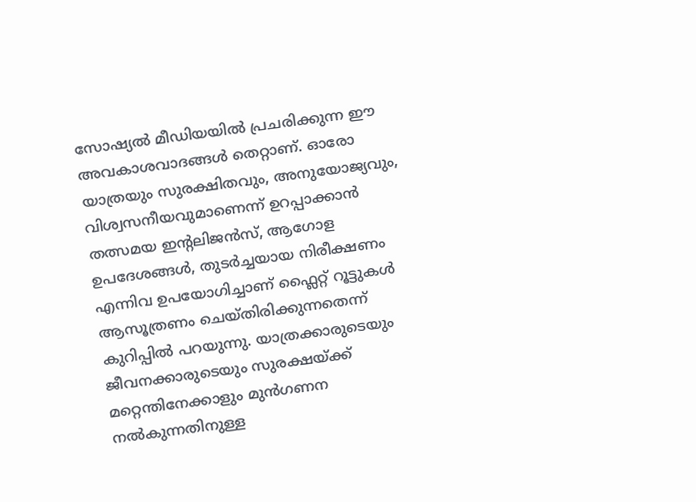സോഷ്യൽ മീഡിയയിൽ പ്രചരിക്കുന്ന ഈ അവകാശവാദങ്ങൾ തെറ്റാണ്. ഓരോ യാത്രയും സുരക്ഷിതവും, അനുയോജ്യവും, വിശ്വസനീയവുമാണെന്ന് ഉറപ്പാക്കാൻ തത്സമയ ഇന്റലിജൻസ്, ആഗോള ഉപദേശങ്ങൾ, തുടർച്ചയായ നിരീക്ഷണം എന്നിവ ഉപയോഗിച്ചാണ് ഫ്ലൈറ്റ് റൂട്ടുകൾ ആസൂത്രണം ചെയ്തിരിക്കുന്നതെന്ന് കുറിപ്പിൽ പറയുന്നു. യാത്രക്കാരുടെയും ജീവനക്കാരുടെയും സുരക്ഷയ്ക്ക് മറ്റെന്തിനേക്കാളും മുൻഗണന നൽകുന്നതിനുള്ള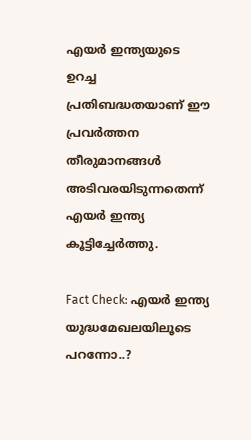എയർ ഇന്ത്യയുടെ ഉറച്ച പ്രതിബദ്ധതയാണ് ഈ പ്രവർത്തന തീരുമാനങ്ങൾ അടിവരയിടുന്നതെന്ന് എയർ ഇന്ത്യ കൂട്ടിച്ചേർത്തു.

Fact Check: എയർ ഇന്ത്യ യുദ്ധമേഖലയിലൂടെ പറന്നോ..?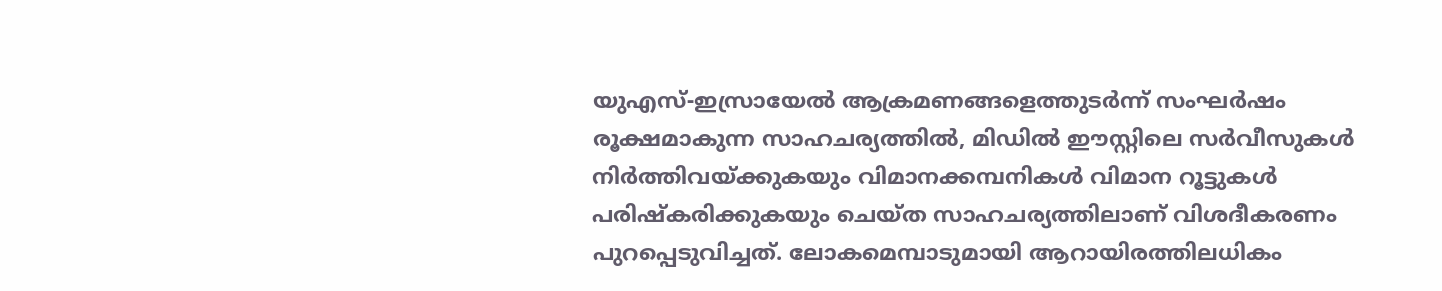യുഎസ്-ഇസ്രായേൽ ആക്രമണങ്ങളെത്തുടർന്ന് സംഘർഷം രൂക്ഷമാകുന്ന സാഹചര്യത്തിൽ, മിഡിൽ ഈസ്റ്റിലെ സർവീസുകൾ നിർത്തിവയ്ക്കുകയും വിമാനക്കമ്പനികൾ വിമാന റൂട്ടുകൾ പരിഷ്കരിക്കുകയും ചെയ്ത സാഹചര്യത്തിലാണ് വിശദീകരണം പുറപ്പെടുവിച്ചത്. ലോകമെമ്പാടുമായി ആറായിരത്തിലധികം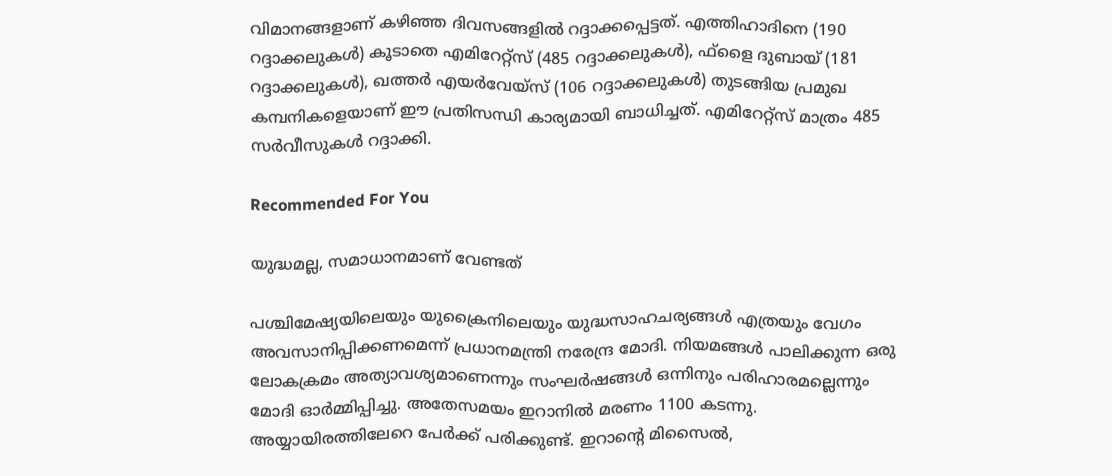വിമാനങ്ങളാണ് കഴിഞ്ഞ ദിവസങ്ങളില്‍ റദ്ദാക്കപ്പെട്ടത്. എത്തിഹാദിനെ (190 റദ്ദാക്കലുകള്‍) കൂടാതെ എമിറേറ്റ്സ് (485 റദ്ദാക്കലുകള്‍), ഫ്‌ളൈ ദുബായ് (181 റദ്ദാക്കലുകള്‍), ഖത്തര്‍ എയര്‍വേയ്സ് (106 റദ്ദാക്കലുകള്‍) തുടങ്ങിയ പ്രമുഖ കമ്പനികളെയാണ് ഈ പ്രതിസന്ധി കാര്യമായി ബാധിച്ചത്. എമിറേറ്റ്സ് മാത്രം 485 സര്‍വീസുകള്‍ റദ്ദാക്കി.

Recommended For You

യുദ്ധമല്ല, സമാധാനമാണ് വേണ്ടത്

പശ്ചിമേഷ്യയിലെയും യുക്രൈനിലെയും യുദ്ധസാഹചര്യങ്ങൾ എത്രയും വേഗം അവസാനിപ്പിക്കണമെന്ന് പ്രധാനമന്ത്രി നരേന്ദ്ര മോദി. നിയമങ്ങൾ പാലിക്കുന്ന ഒരു ലോകക്രമം അത്യാവശ്യമാണെന്നും സംഘർഷങ്ങൾ ഒന്നിനും പരിഹാരമല്ലെന്നും മോദി ഓർമ്മിപ്പിച്ചു. അതേസമയം ഇറാനിൽ മരണം 1100 കടന്നു. അയ്യായിരത്തിലേറെ പേർക്ക് പരിക്കുണ്ട്. ഇറാന്റെ മിസൈൽ,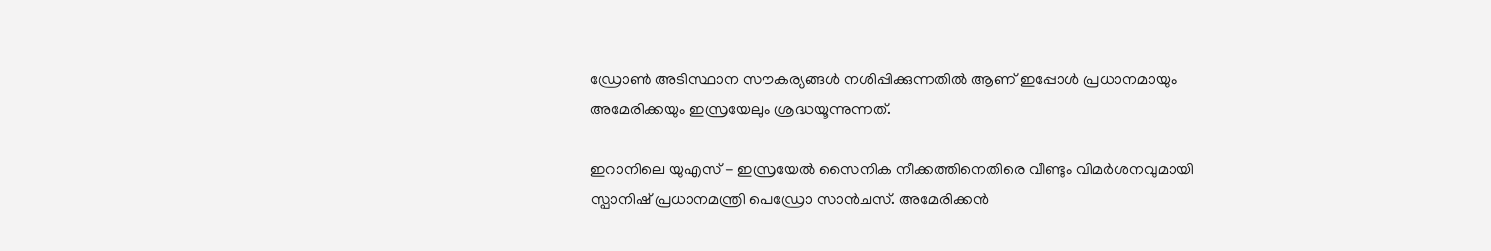ഡ്രോൺ അടിസ്ഥാന സൗകര്യങ്ങൾ നശിപ്പിക്കുന്നതിൽ ആണ് ഇപ്പോൾ പ്രധാനമായും അമേരിക്കയും ഇസ്രയേലും ശ്രദ്ധയൂന്നുന്നത്.

ഇറാനിലെ യുഎസ് - ഇസ്രയേൽ സൈനിക നീക്കത്തിനെതിരെ വീണ്ടും വിമർശനവുമായി സ്പാനിഷ് പ്രധാനമന്ത്രി പെഡ്രോ സാൻചസ്. അമേരിക്കൻ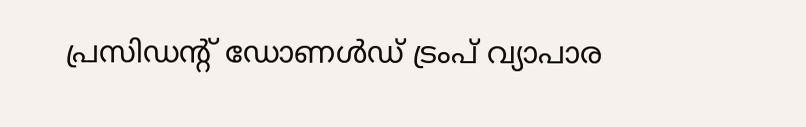പ്രസിഡന്റ് ഡോണൾഡ് ട്രംപ് വ്യാപാര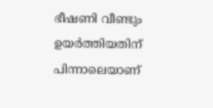ഭീഷണി വീണ്ടും ഉയർത്തിയതിന് പിന്നാലെയാണ്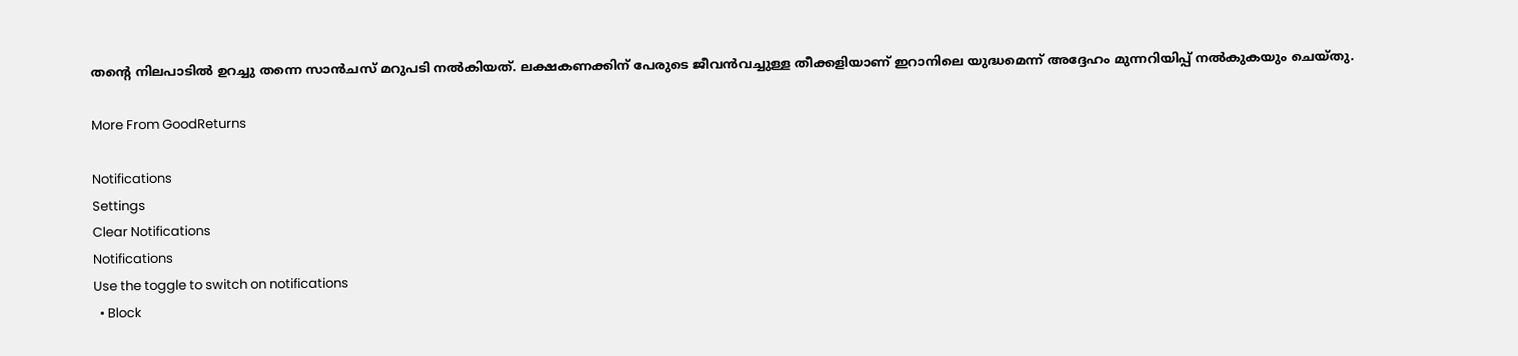തന്റെ നിലപാടിൽ ഉറച്ചു തന്നെ സാൻചസ് മറുപടി നൽകിയത്. ലക്ഷകണക്കിന് പേരുടെ ജീവൻവച്ചുള്ള തീക്കളിയാണ് ഇറാനിലെ യുദ്ധമെന്ന് അദ്ദേഹം മുന്നറിയിപ്പ് നൽകുകയും ചെയ്തു.

More From GoodReturns

Notifications
Settings
Clear Notifications
Notifications
Use the toggle to switch on notifications
  • Block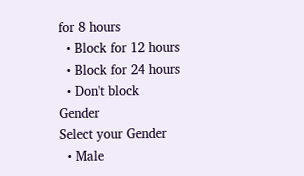for 8 hours
  • Block for 12 hours
  • Block for 24 hours
  • Don't block
Gender
Select your Gender
  • Male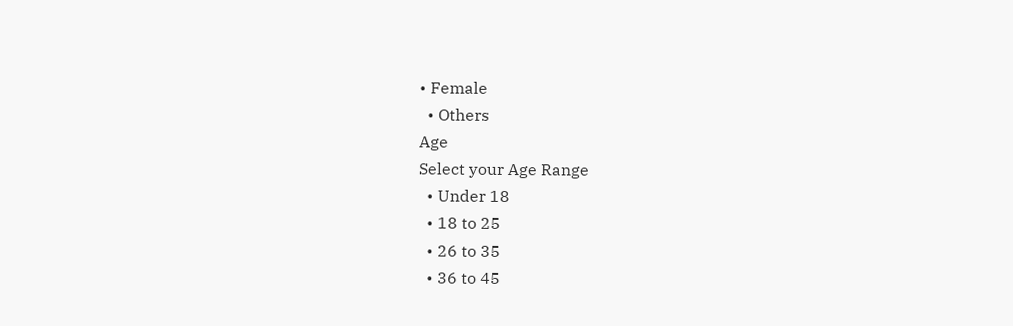• Female
  • Others
Age
Select your Age Range
  • Under 18
  • 18 to 25
  • 26 to 35
  • 36 to 45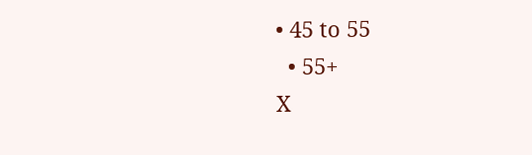• 45 to 55
  • 55+
X